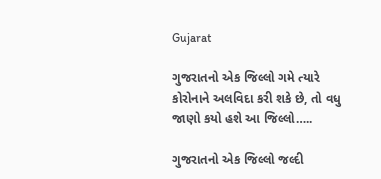Gujarat

ગુજરાતનો એક જિલ્લો ગમે ત્યારે કોરોનાને અલવિદા કરી શકે છે, તો વધુ જાણો કયો હશે આ જિલ્લો…..

ગુજરાતનો એક જિલ્લો જલ્દી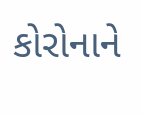કોરોનાને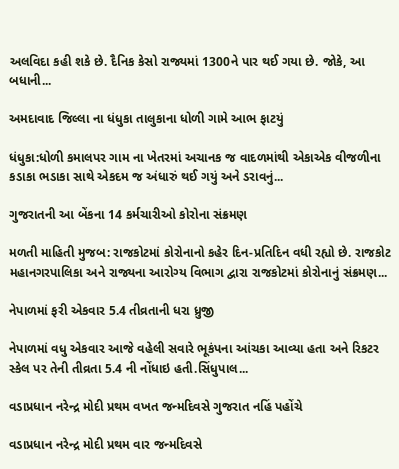અલવિદા કહી શકે છે. દૈનિક કેસો રાજ્યમાં 1300ને પાર થઈ ગયા છે. જોકે, આ બધાની...

અમદાવાદ જિલ્લા ના ધંધુકા તાલુકાના ધોળી ગામે આભ ફાટયું

ધંધુકા:ધોળી કમાલપર ગામ ના ખેતરમાં અચાનક જ વાદળમાંથી એકાએક વીજળીના કડાકા ભડાકા સાથે એકદમ જ અંધારું થઈ ગયું અને ડરાવનું...

ગુજરાતની આ બેંકના 14 કર્મચારીઓ કોરોના સંક્રમણ

મળતી માહિતી મુજબ: રાજકોટમાં કોરોનાનો કહેર દિન-પ્રતિદિન વધી રહ્યો છે. રાજકોટ મહાનગરપાલિકા અને રાજ્યના આરોગ્ય વિભાગ દ્વારા રાજકોટમાં કોરોનાનું સંક્રમણ...

નેપાળમાં ફરી એકવાર 5.4 તીવ્રતાની ધરા ધ્રુજી

નેપાળમાં વધુ એકવાર આજે વહેલી સવારે ભૂકંપના આંચકા આવ્યા હતા અને રિકટર સ્કેલ પર તેની તીવ્રતા 5.4 ની નોંધાઇ હતી.સિંધુપાલ...

વડાપ્રધાન નરેન્દ્ર મોદી પ્રથમ વખત જન્મદિવસે ગુજરાત નહિં પહોંચે

વડાપ્રધાન નરેન્દ્ર મોદી પ્રથમ વાર જન્મદિવસે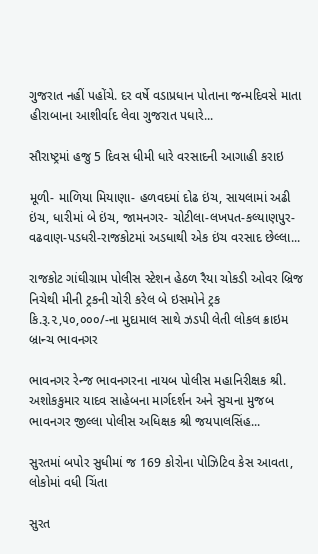ગુજરાત નહીં પહોંચે. દર વર્ષે વડાપ્રધાન પોતાના જન્મદિવસે માતા હીરાબાના આશીર્વાદ લેવા ગુજરાત પધારે...

સૌરાષ્ટ્રમાં હજુ 5 દિવસ ધીમી ધારે વરસાદની આગાહી કરાઇ

મૂળી- માળિયા મિયાણા- હળવદમાં દોઢ ઇંચ, સાયલામાં અઢી ઇંચ, ધારીમાં બે ઇંચ, જામનગર- ચોટીલા-લખપત-કલ્યાણપુર- વઢવાણ-પડધરી-રાજકોટમાં અડધાથી એક ઇંચ વરસાદ છેલ્લા...

રાજકોટ ગાંઘીગ્રામ પોલીસ સ્ટેશન હેઠળ રૈયા ચોકડી ઓવર બ્રિજ નિચેથી મીની ટ્રકની ચોરી કરેલ બે ઇસમોને ટ્રક કિ.રૂ.૨,૫૦,૦૦૦/-ના મુદામાલ સાથે ઝડપી લેતી લોકલ ક્રાઇમ બ્રાન્ચ ભાવનગર

ભાવનગર રેન્જ ભાવનગરના નાયબ પોલીસ મહાનિરીક્ષક શ્રી. અશોકકુમાર યાદવ સાહેબના માર્ગદર્શન અને સુચના મુજબ  ભાવનગર જીલ્લા પોલીસ અધિક્ષક શ્રી જયપાલસિંહ...

સુરતમાં બપોર સુધીમાં જ 169 કોરોના પોઝિટિવ કેસ આવતા, લોકોમાં વધી ચિંતા

સુરત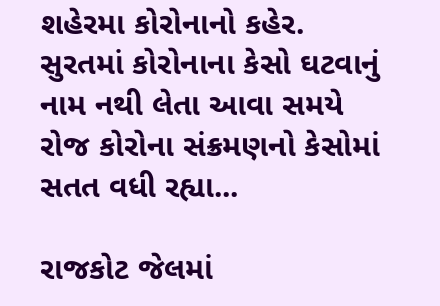શહેરમા કોરોનાનો કહેર. સુરતમાં કોરોનાના કેસો ઘટવાનું નામ નથી લેતા આવા સમયે રોજ કોરોના સંક્રમણનો કેસોમાં સતત વધી રહ્યા...

રાજકોટ જેલમાં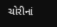ચોરીનાં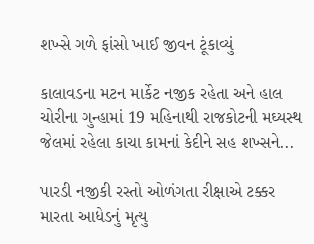શખ્સે ગળે ફાંસો ખાઈ જીવન ટૂંકાવ્યું

કાલાવડના મટન માર્કેટ નજીક રહેતા અને હાલ ચોરીના ગુન્હામાં 19 મહિનાથી રાજકોટની મઘ્યસ્થ જેલમાં રહેલા કાચા કામનાં કેદીને સહ શખ્સને...

પારડી નજીકી રસ્તો ઓળંગતા રીક્ષાએ ટક્કર મારતા આધેડનું મૃત્યુ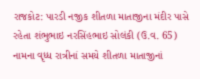રાજકોટ: પારડી નજીક શીતળા માતાજીના મંદીર પાસે રહેતા શંભુભાઇ નરસિંહભાઇ સોલંકી (ઉ.વ. 65) નામના વૃધ્ધ રાત્રીનાં સમયે શીતળા માતાજીનાં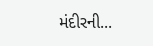મંદીરની...